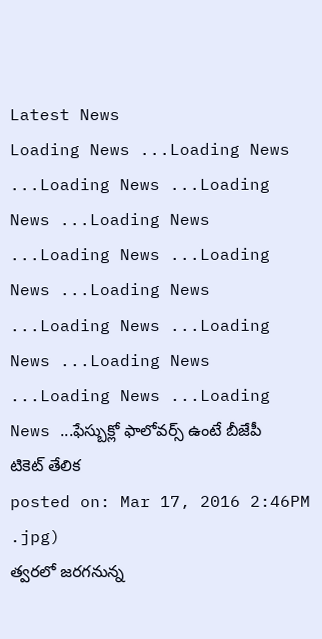Latest News
Loading News ...Loading News ...Loading News ...Loading News ...Loading News ...Loading News ...Loading News ...Loading News ...Loading News ...Loading News ...Loading News ...Loading News ...Loading News ...ఫేస్బుక్లో ఫాలోవర్స్ ఉంటే బీజేపీ టికెట్ తేలిక
posted on: Mar 17, 2016 2:46PM
.jpg)
త్వరలో జరగనున్న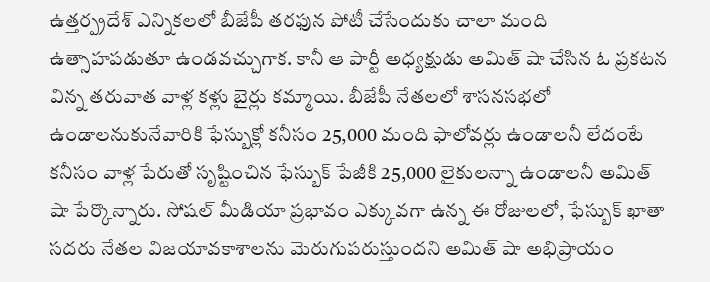ఉత్తర్ప్రదేశ్ ఎన్నికలలో బీజేపీ తరఫున పోటీ చేసేందుకు చాలా మంది ఉత్సాహపడుతూ ఉండవచ్చుగాక. కానీ ఆ పార్టీ అధ్యక్షుడు అమిత్ షా చేసిన ఓ ప్రకటన విన్న తరువాత వాళ్ల కళ్లు బైర్లు కమ్మాయి. బీజేపీ నేతలలో శాసనసభలో ఉండాలనుకునేవారికి ఫేస్బుక్లో కనీసం 25,000 మంది ఫాలోవర్లు ఉండాలనీ లేదంటే కనీసం వాళ్ల పేరుతో సృష్టించిన ఫేస్బుక్ పేజీకి 25,000 లైకులన్నా ఉండాలనీ అమిత్ షా పేర్కొన్నారు. సోషల్ మీడియా ప్రభావం ఎక్కువగా ఉన్న ఈ రోజులలో, ఫేస్బుక్ ఖాతా సదరు నేతల విజయావకాశాలను మెరుగుపరుస్తుందని అమిత్ షా అభిప్రాయం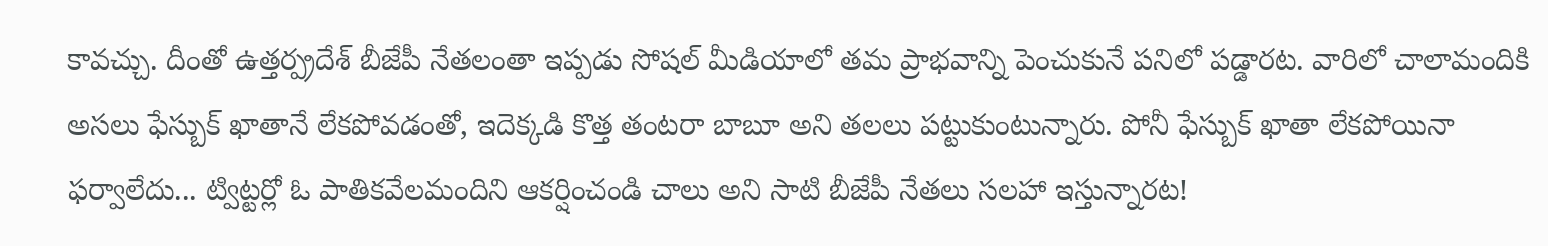కావచ్చు. దీంతో ఉత్తర్ప్రదేశ్ బీజేపీ నేతలంతా ఇప్పడు సోషల్ మీడియాలో తమ ప్రాభవాన్ని పెంచుకునే పనిలో పడ్డారట. వారిలో చాలామందికి అసలు ఫేస్బుక్ ఖాతానే లేకపోవడంతో, ఇదెక్కడి కొత్త తంటరా బాబూ అని తలలు పట్టుకుంటున్నారు. పోనీ ఫేస్బుక్ ఖాతా లేకపోయినా ఫర్వాలేదు... ట్విట్టర్లో ఓ పాతికవేలమందిని ఆకర్షించండి చాలు అని సాటి బీజేపీ నేతలు సలహా ఇస్తున్నారట!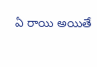ఏ రాయి అయితే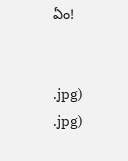ఏం!


.jpg)
.jpg)